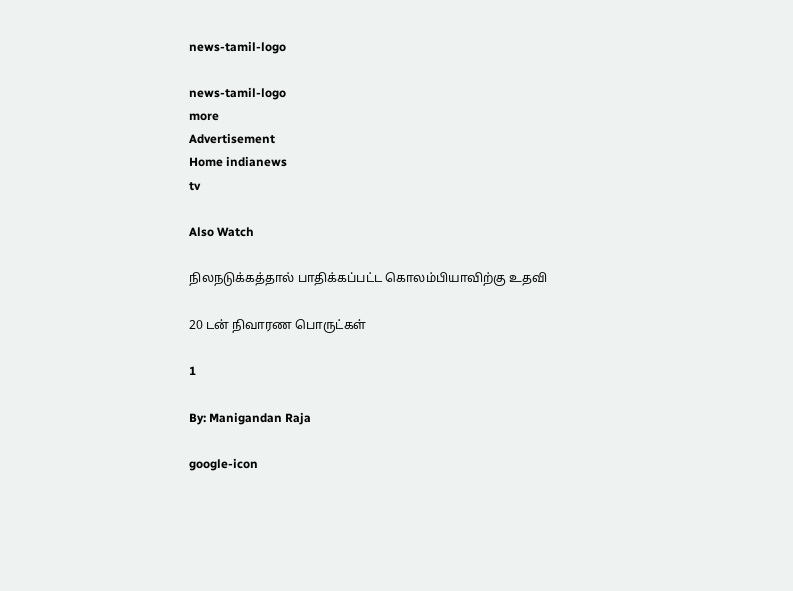news-tamil-logo

news-tamil-logo
more
Advertisement
Home indianews
tv

Also Watch

நிலநடுக்கத்தால் பாதிக்கப்பட்ட கொலம்பியாவிற்கு உதவி

20 டன் நிவாரண பொருட்கள்

1

By: Manigandan Raja

google-icon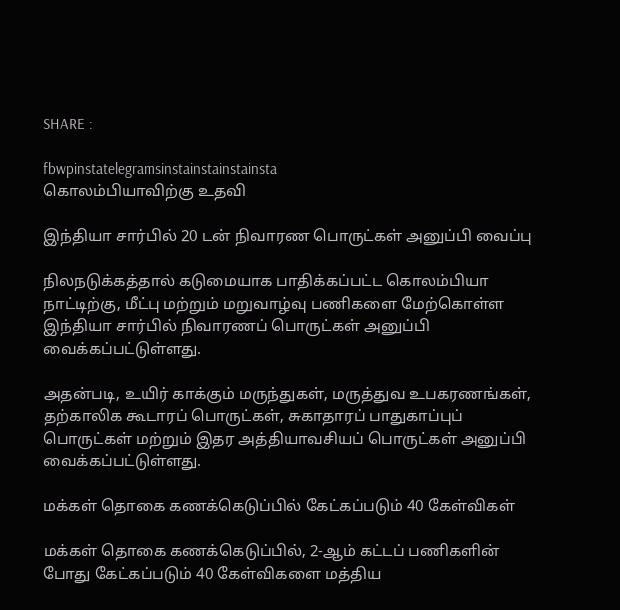SHARE :

fbwpinstatelegramsinstainstainstainsta
கொலம்பியாவிற்கு உதவி

இந்தியா சார்பில் 20 டன் நிவாரண பொருட்கள் அனுப்பி வைப்பு

நிலநடுக்கத்தால் கடுமையாக பாதிக்கப்பட்ட கொலம்பியா நாட்டிற்கு, மீட்பு மற்றும் மறுவாழ்வு பணிகளை மேற்கொள்ள இந்தியா சார்பில் நிவாரணப் பொருட்கள் அனுப்பி வைக்கப்பட்டுள்ளது.

அதன்படி, உயிர் காக்கும் மருந்துகள், மருத்துவ உபகரணங்கள், தற்காலிக கூடாரப் பொருட்கள், சுகாதாரப் பாதுகாப்புப் பொருட்கள் மற்றும் இதர அத்தியாவசியப் பொருட்கள் அனுப்பி வைக்கப்பட்டுள்ளது.

மக்கள் தொகை கணக்கெடுப்பில் கேட்கப்படும் 40 கேள்விகள்

மக்கள் தொகை கணக்கெடுப்பில், 2-ஆம் கட்டப் பணிகளின் போது கேட்கப்படும் 40 கேள்விகளை மத்திய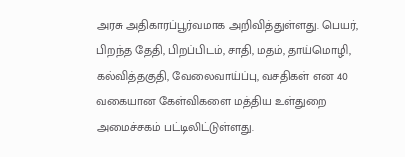அரசு அதிகாரப்பூர்வமாக அறிவித்துள்ளது. பெயர், பிறந்த தேதி, பிறப்பிடம், சாதி, மதம், தாய்மொழி, கல்வித்தகுதி, வேலைவாய்ப்பு, வசதிகள் என 40 வகையான கேள்விகளை மத்திய உள்துறை அமைச்சகம் பட்டிலிட்டுள்ளது.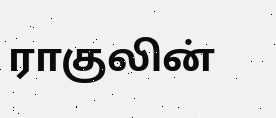ராகுலின்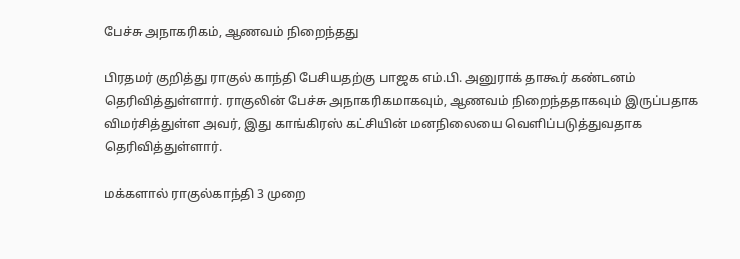பேச்சு அநாகரிகம், ஆணவம் நிறைந்தது

பிரதமர் குறித்து ராகுல் காந்தி பேசியதற்கு பாஜக எம்.பி. அனுராக் தாகூர் கண்டனம் தெரிவித்துள்ளார். ராகுலின் பேச்சு அநாகரிகமாகவும், ஆணவம் நிறைந்ததாகவும் இருப்பதாக விமர்சித்துள்ள அவர், இது காங்கிரஸ் கட்சியின் மனநிலையை வெளிப்படுத்துவதாக தெரிவித்துள்ளார்.

மக்களால் ராகுல்காந்தி 3 முறை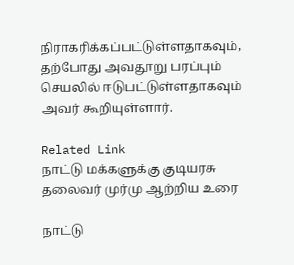நிராகரிக்கப்பட்டுள்ளதாகவும், தற்போது அவதூறு பரப்பும் செயலில் ஈடுபட்டுள்ளதாகவும் அவர் கூறியுள்ளார்.

Related Link
நாட்டு மக்களுக்கு குடியரசு தலைவர் முர்மு ஆற்றிய உரை

நாட்டு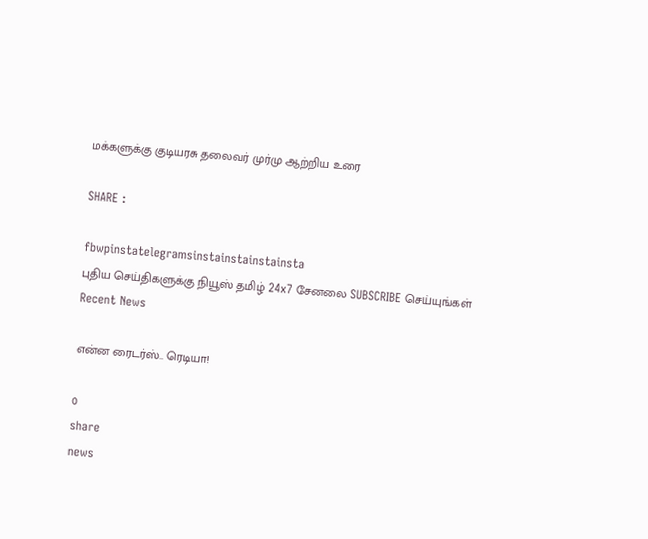மக்களுக்கு குடியரசு தலைவர் முர்மு ஆற்றிய உரை

SHARE :

fbwpinstatelegramsinstainstainstainsta
புதிய செய்திகளுக்கு நியூஸ் தமிழ் 24x7 சேனலை SUBSCRIBE செய்யுங்கள்
Recent News

என்ன ரைடர்ஸ்.. ரெடியா!

0
share
news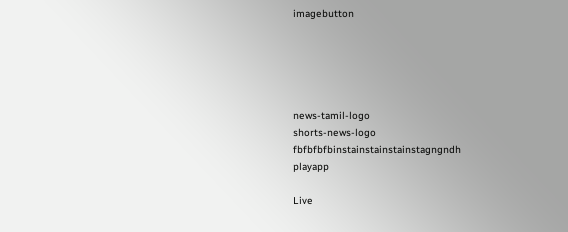imagebutton





news-tamil-logo
shorts-news-logo
fbfbfbfbinstainstainstainstagngndh
playapp

Live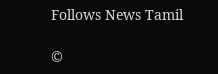Follows News Tamil

©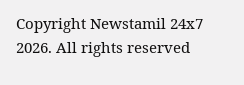Copyright Newstamil 24x7 2026. All rights reserved